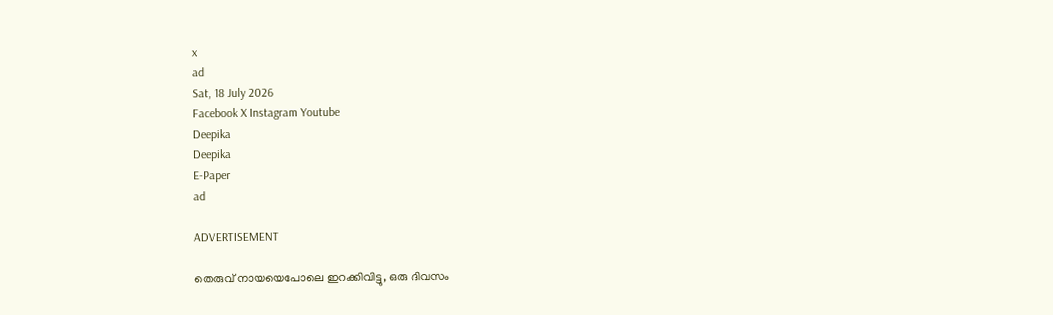x
ad
Sat, 18 July 2026
Facebook X Instagram Youtube
Deepika
Deepika
E-Paper
ad

ADVERTISEMENT

തെരുവ് നായയെപോലെ ഇറക്കിവിട്ടു, ഒരു ദിവസം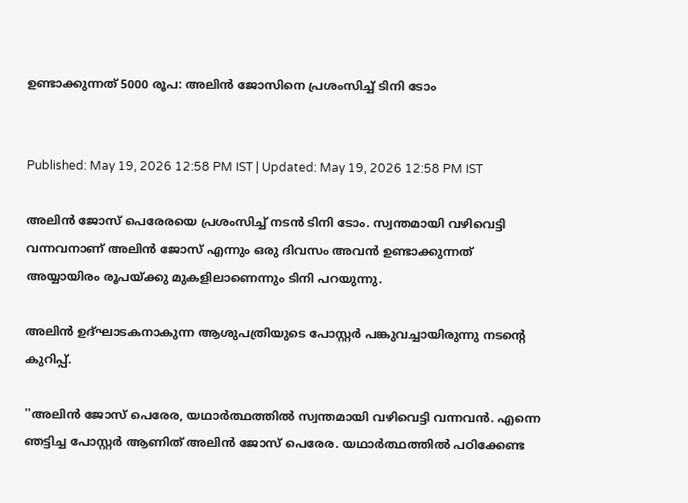ഉണ്ടാക്കുന്നത് 5000 രൂപ: അലിൻ ജോസിനെ പ്രശംസിച്ച് ടിനി ടോം


Published: May 19, 2026 12:58 PM IST | Updated: May 19, 2026 12:58 PM IST

അലിന്‍ ജോസ് പെരേരയെ പ്രശംസിച്ച് നടൻ ടിനി ടോം. സ്വന്തമായി വഴിവെട്ടി വന്നവനാണ് അലിൻ ജോസ് എന്നും ഒരു ദിവസം അവൻ ഉണ്ടാക്കുന്നത് അയ്യായിരം രൂപയ്ക്കു മുകളിലാണെന്നും ടിനി പറയുന്നു.

അലിന്‍ ഉദ്ഘാടകനാകുന്ന ആശുപത്രിയുടെ പോസ്റ്റർ പങ്കുവച്ചായിരുന്നു നടന്‍റെ കുറിപ്പ്.

''അലിന്‍ ജോസ് പെരേര, യഥാര്‍ത്ഥത്തില്‍ സ്വന്തമായി വഴിവെട്ടി വന്നവന്‍. എന്നെ ഞട്ടിച്ച പോസ്റ്റര്‍ ആണിത് അലിന്‍ ജോസ് പെരേര. യഥാര്‍ത്ഥത്തില്‍ പഠിക്കേണ്ട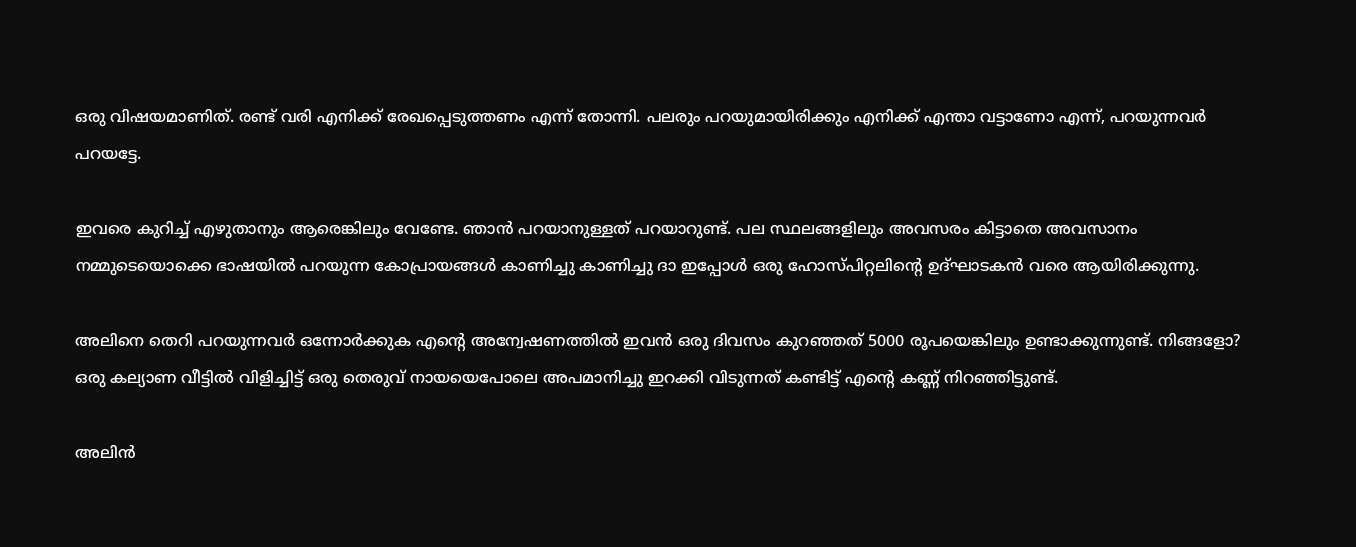ഒരു വിഷയമാണിത്. രണ്ട് വരി എനിക്ക് രേഖപ്പെടുത്തണം എന്ന് തോന്നി. പലരും പറയുമായിരിക്കും എനിക്ക് എന്താ വട്ടാണോ എന്ന്, പറയുന്നവര്‍ പറയട്ടേ.

ഇവരെ കുറിച്ച് എഴുതാനും ആരെങ്കിലും വേണ്ടേ. ഞാന്‍ പറയാനുള്ളത് പറയാറുണ്ട്. പല സ്ഥലങ്ങളിലും അവസരം കിട്ടാതെ അവസാനം നമ്മുടെയൊക്കെ ഭാഷയില്‍ പറയുന്ന കോപ്രായങ്ങള്‍ കാണിച്ചു കാണിച്ചു ദാ ഇപ്പോള്‍ ഒരു ഹോസ്പിറ്റലിന്‍റെ ഉദ്ഘാടകന്‍ വരെ ആയിരിക്കുന്നു.

അലിനെ തെറി പറയുന്നവര്‍ ഒന്നോര്‍ക്കുക എന്‍റെ അന്വേഷണത്തില്‍ ഇവന്‍ ഒരു ദിവസം കുറഞ്ഞത് 5000 രൂപയെങ്കിലും ഉണ്ടാക്കുന്നുണ്ട്. നിങ്ങളോ? ഒരു കല്യാണ വീട്ടില്‍ വിളിച്ചിട്ട് ഒരു തെരുവ് നായയെപോലെ അപമാനിച്ചു ഇറക്കി വിടുന്നത് കണ്ടിട്ട് എന്റെ കണ്ണ് നിറഞ്ഞിട്ടുണ്ട്.

അലിന്‍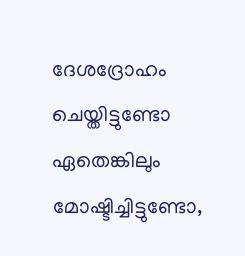ദേശദ്രോഹം ചെയ്തിട്ടുണ്ടോ ഏതെങ്കിലും മോഷ്ടിച്ചിട്ടുണ്ടോ,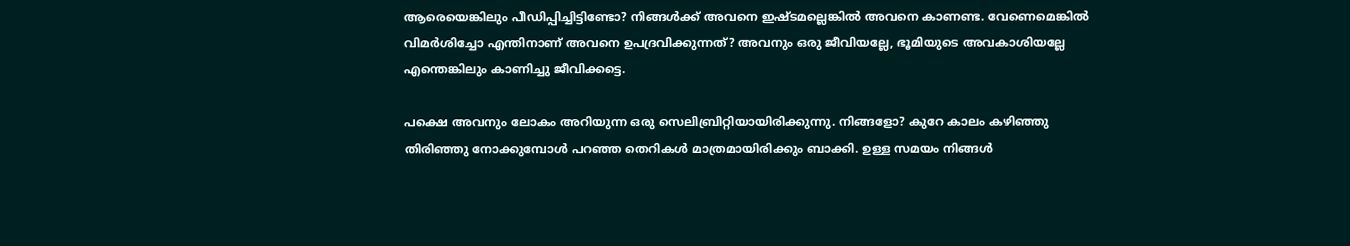ആരെയെങ്കിലും പീഡിപ്പിച്ചിട്ടിണ്ടോ? നിങ്ങള്‍ക്ക് അവനെ ഇഷ്ടമല്ലെങ്കില്‍ അവനെ കാണണ്ട. വേണെമെങ്കില്‍ വിമര്‍ശിച്ചോ എന്തിനാണ് അവനെ ഉപദ്രവിക്കുന്നത്? അവനും ഒരു ജീവിയല്ലേ, ഭൂമിയുടെ അവകാശിയല്ലേ എന്തെങ്കിലും കാണിച്ചു ജീവിക്കട്ടെ.

പക്ഷെ അവനും ലോകം അറിയുന്ന ഒരു സെലിബ്രിറ്റിയായിരിക്കുന്നു. നിങ്ങളോ? കുറേ കാലം കഴിഞ്ഞു തിരിഞ്ഞു നോക്കുമ്പോള്‍ പറഞ്ഞ തെറികള്‍ മാത്രമായിരിക്കും ബാക്കി. ഉള്ള സമയം നിങ്ങള്‍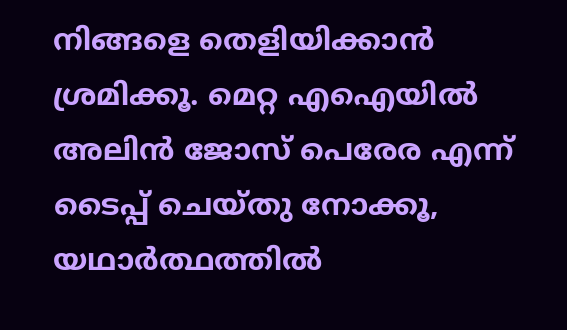നിങ്ങളെ തെളിയിക്കാന്‍ ശ്രമിക്കൂ. മെറ്റ എഐയില്‍ അലിന്‍ ജോസ് പെരേര എന്ന് ടൈപ്പ് ചെയ്തു നോക്കൂ, യഥാര്‍ത്ഥത്തില്‍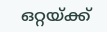ഒറ്റയ്ക്ക്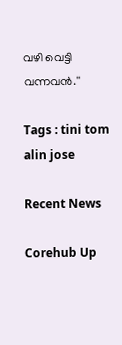വഴി വെട്ടി വന്നവന്‍.''

Tags : tini tom alin jose

Recent News

Corehub Up